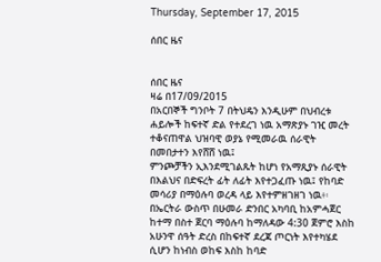Thursday, September 17, 2015

ሰበር ዜና


ሰበር ዜና
ዛሬ በ17/09/2015
በአርበኞች ግንቦት 7 በትህዴን እንዲሁም በህብረቱ ሐይሎች ከፍተኛ ድል የተደረገ ነዉ አማጽያኑ ገዢ መረት ተቆናጠዋል ህዝባዊ ወያኔ የሚመራዉ ሰራዊት በመበታተን እየሸሸ ነዉ፤
ምንጮቻችን ኢእንደሚገልጹት ከሆነ የአማጺያኑ ሰራዊት በእልህና በድፍረት ፊት ለፊት እየተጋፈጡ ነዉ፤ የከባድ መሳሪያ በማዕሉባ ወረዳ ላይ እየተምዘገዘገ ነዉ፥፡
በኤርትራ ውስጥ በሁመራ ድንበር አካባቢ ከአምሓጀር ከተማ በስተ ጀርባ ማዕሉባ ከማለዳው 4:30 ጀምሮ እስከ አሁንዋ ሰዓት ድረስ በከፍተኛ ደረጃ ጦርነት እየተካሄደ ሲሆን ከነብስ ወከፍ እስከ ከባድ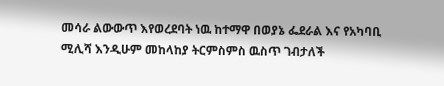መሳራ ልውውጥ እየወረደባት ነዉ ከተማዋ በወያኔ ፌደራል እና የአካባቢ ሚሊሻ እንዲሁም መከላከያ ትርምስምስ ዉስጥ ገብታለች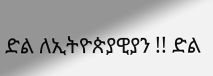ድል ለኢትዮጵያዊያን !! ድል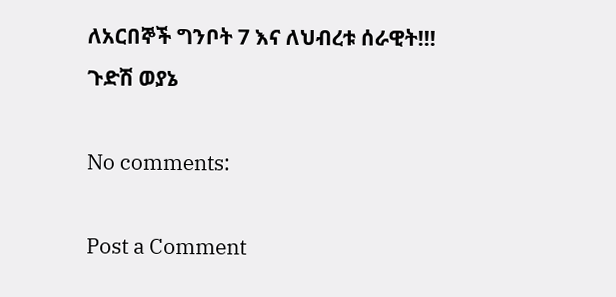ለአርበኞች ግንቦት 7 እና ለህብረቱ ሰራዊት!!!
ጉድሽ ወያኔ

No comments:

Post a Comment